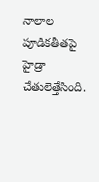నాలాల పూడికతీతపై హైడ్రా చేతులెత్తేసింది.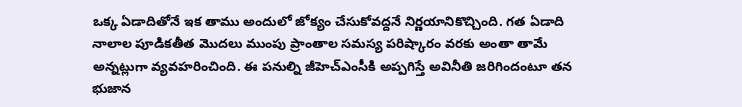ఒక్క ఏడాదితోనే ఇక తాము అందులో జోక్యం చేసుకోవద్దనే నిర్ణయానికొచ్చింది. గత ఏడాది నాలాల పూడికతీత మొదలు ముంపు ప్రాంతాల సమస్య పరిష్కారం వరకు అంతా తామే అన్నట్లుగా వ్యవహరించింది. ఈ పనుల్ని జీహెచ్ఎంసీకి అప్పగిస్తే అవినీతి జరిగిందంటూ తన భుజాన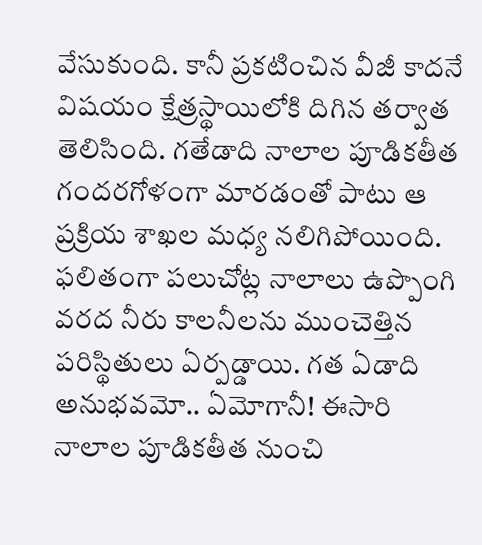వేసుకుంది. కానీ ప్రకటించిన వీజీ కాదనే విషయం క్షేత్రస్థాయిలోకి దిగిన తర్వాత తెలిసింది. గతేడాది నాలాల పూడికతీత గందరగోళంగా మారడంతో పాటు ఆ ప్రక్రియ శాఖల మధ్య నలిగిపోయింది. ఫలితంగా పలుచోట్ల నాలాలు ఉప్పొంగి వరద నీరు కాలనీలను ముంచెత్తిన పరిస్థితులు ఏర్పడ్డాయి. గత ఏడాది అనుభవమో.. ఏమోగానీ! ఈసారి నాలాల పూడికతీత నుంచి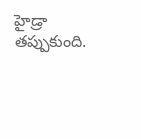హైడ్రా తప్పుకుంది.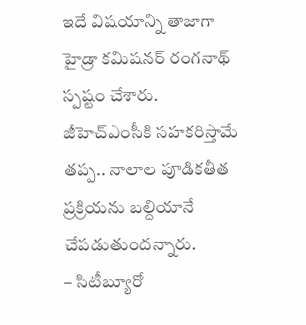ఇదే విషయాన్ని తాజాగా హైడ్రా కమిషనర్ రంగనాథ్ స్పష్టం చేశారు. జీహెచ్ఎంసీకి సహకరిస్తామే తప్ప.. నాలాల పూడికతీత ప్రక్రియను బల్దియానే చేపడుతుందన్నారు.
– సిటీబ్యూరో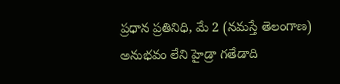ప్రధాన ప్రతినిధి, మే 2 (నమస్తే తెలంగాణ)
అనుభవం లేని హైడ్రా గతేడాది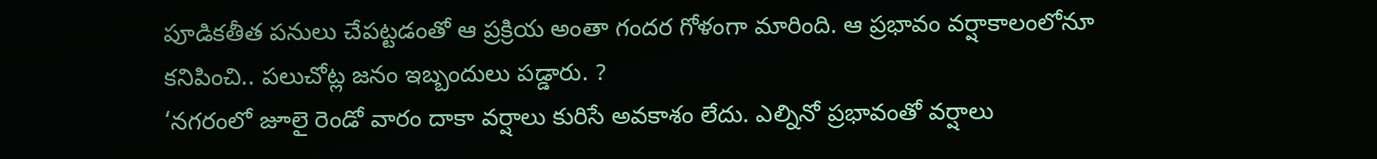పూడికతీత పనులు చేపట్టడంతో ఆ ప్రక్రియ అంతా గందర గోళంగా మారింది. ఆ ప్రభావం వర్షాకాలంలోనూ కనిపించి.. పలుచోట్ల జనం ఇబ్బందులు పడ్డారు. ?
‘నగరంలో జూలై రెండో వారం దాకా వర్షాలు కురిసే అవకాశం లేదు. ఎల్నినో ప్రభావంతో వర్షాలు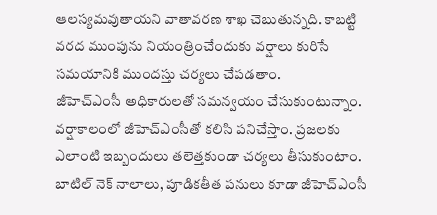ఆలస్యమవుతాయని వాతావరణ శాఖ చెబుతున్నది. కాబట్టి వరద ముంపును నియంత్రించేందుకు వర్షాలు కురిసే సమయానికి ముందస్తు చర్యలు చేపడతాం.
జీహెచ్ఎంసీ అధికారులతో సమన్వయం చేసుకుంటున్నాం. వర్షాకాలంలో జీహెచ్ఎంసీతో కలిసి పనిచేస్తాం. ప్రజలకు ఎలాంటి ఇబ్బందులు తలెత్తకుండా చర్యలు తీసుకుంటాం. బాటిల్ నెక్ నాలాలు, పూడికతీత పనులు కూడా జీహెచ్ఎంసీ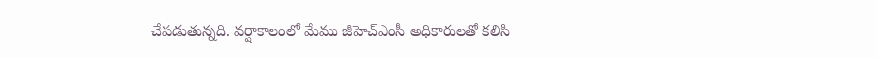చేపడుతున్నది. వర్షాకాలంలో మేము జీహెచ్ఎంసీ అధికారులతో కలిసి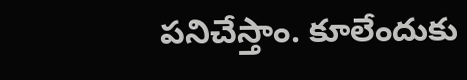పనిచేస్తాం. కూలేందుకు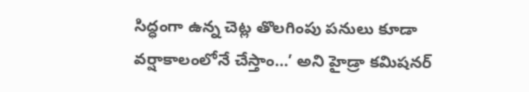సిద్ధంగా ఉన్న చెట్ల తొలగింపు పనులు కూడా వర్షాకాలంలోనే చేస్తాం…’ అని హైడ్రా కమిషనర్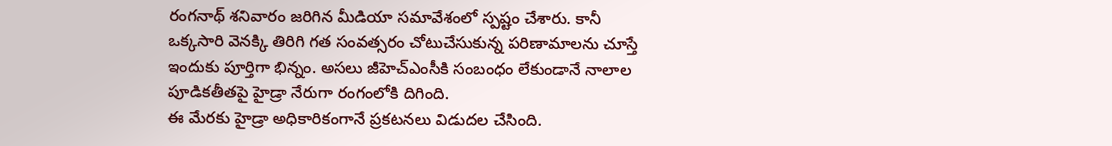రంగనాథ్ శనివారం జరిగిన మీడియా సమావేశంలో స్పష్టం చేశారు. కానీ ఒక్కసారి వెనక్కి తిరిగి గత సంవత్సరం చోటుచేసుకున్న పరిణామాలను చూస్తే ఇందుకు పూర్తిగా భిన్నం. అసలు జీహెచ్ఎంసీకి సంబంధం లేకుండానే నాలాల పూడికతీతపై హైడ్రా నేరుగా రంగంలోకి దిగింది.
ఈ మేరకు హైడ్రా అధికారికంగానే ప్రకటనలు విడుదల చేసింది.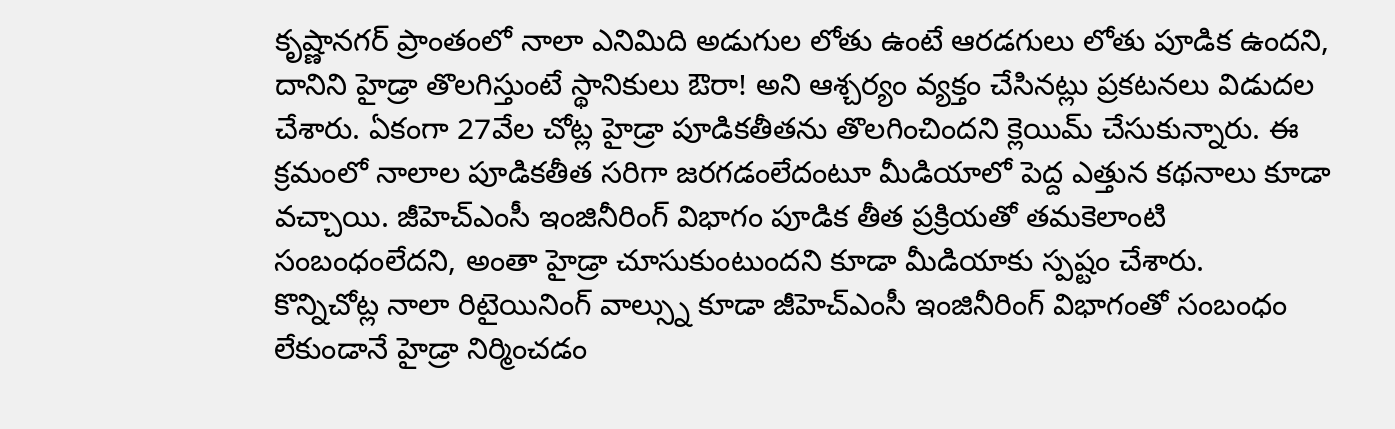కృష్ణానగర్ ప్రాంతంలో నాలా ఎనిమిది అడుగుల లోతు ఉంటే ఆరడగులు లోతు పూడిక ఉందని, దానిని హైడ్రా తొలగిస్తుంటే స్థానికులు ఔరా! అని ఆశ్చర్యం వ్యక్తం చేసినట్లు ప్రకటనలు విడుదల చేశారు. ఏకంగా 27వేల చోట్ల హైడ్రా పూడికతీతను తొలగించిందని క్లెయిమ్ చేసుకున్నారు. ఈ క్రమంలో నాలాల పూడికతీత సరిగా జరగడంలేదంటూ మీడియాలో పెద్ద ఎత్తున కథనాలు కూడా వచ్చాయి. జీహెచ్ఎంసీ ఇంజినీరింగ్ విభాగం పూడిక తీత ప్రక్రియతో తమకెలాంటి సంబంధంలేదని, అంతా హైడ్రా చూసుకుంటుందని కూడా మీడియాకు స్పష్టం చేశారు.
కొన్నిచోట్ల నాలా రిటైయినింగ్ వాల్స్ను కూడా జీహెచ్ఎంసీ ఇంజినీరింగ్ విభాగంతో సంబంధం లేకుండానే హైడ్రా నిర్మించడం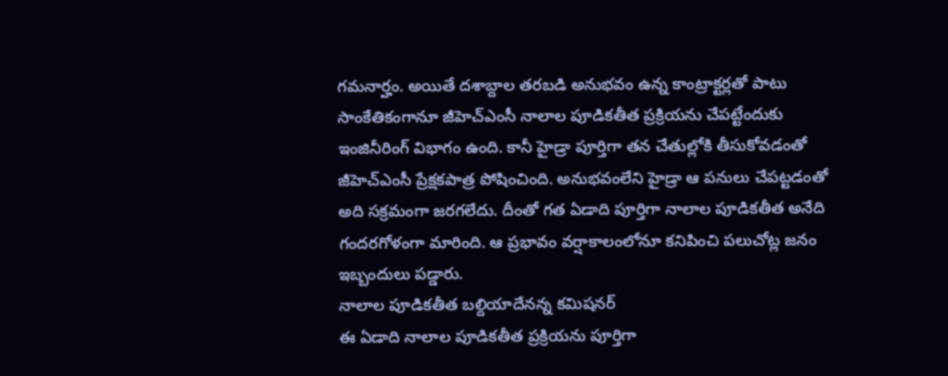గమనార్హం. అయితే దశాబ్దాల తరబడి అనుభవం ఉన్న కాంట్రాక్టర్లతో పాటు సాంకేతికంగానూ జీహెచ్ఎంసీ నాలాల పూడికతీత ప్రక్రియను చేపట్టేందుకు ఇంజినీరింగ్ విభాగం ఉంది. కానీ హైడ్రా పూర్తిగా తన చేతుల్లోకి తీసుకోవడంతో జీహెచ్ఎంసీ ప్రేక్షకపాత్ర పోషించింది. అనుభవంలేని హైడ్రా ఆ పనులు చేపట్టడంతో అది సక్రమంగా జరగలేదు. దీంతో గత ఏడాది పూర్తిగా నాలాల పూడికతీత అనేది గందరగోళంగా మారింది. ఆ ప్రభావం వర్షాకాలంలోనూ కనిపించి పలుచోట్ల జనం ఇబ్బందులు పడ్డారు.
నాలాల పూడికతీత బల్దియాదేనన్న కమిషనర్
ఈ ఏడాది నాలాల పూడికతీత ప్రక్రియను పూర్తిగా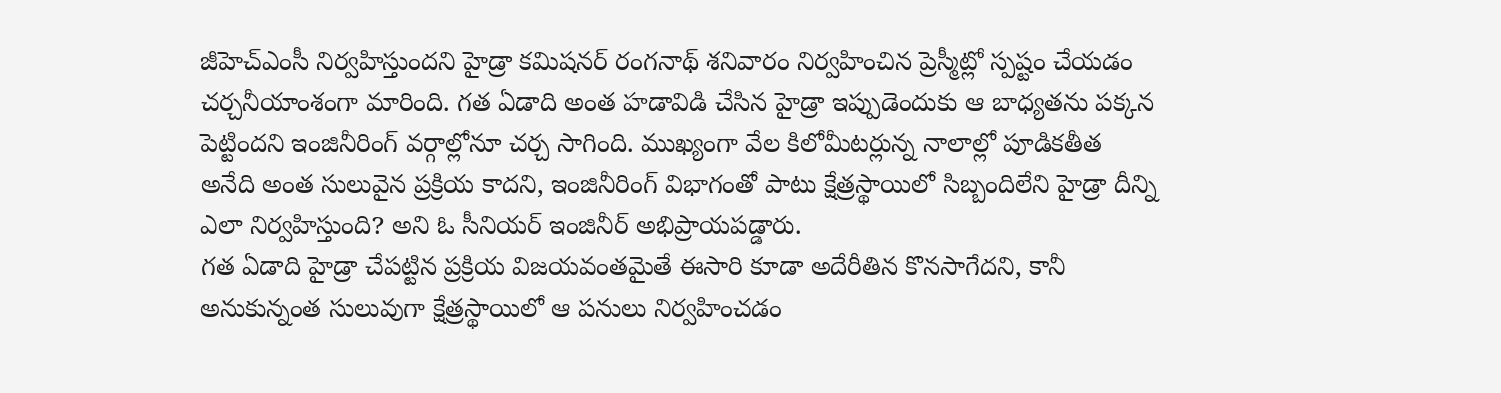జీహెచ్ఎంసీ నిర్వహిస్తుందని హైడ్రా కమిషనర్ రంగనాథ్ శనివారం నిర్వహించిన ప్రెస్మీట్లో స్పష్టం చేయడం చర్చనీయాంశంగా మారింది. గత ఏడాది అంత హడావిడి చేసిన హైడ్రా ఇప్పుడెందుకు ఆ బాధ్యతను పక్కన పెట్టిందని ఇంజినీరింగ్ వర్గాల్లోనూ చర్చ సాగింది. ముఖ్యంగా వేల కిలోమీటర్లున్న నాలాల్లో పూడికతీత అనేది అంత సులువైన ప్రక్రియ కాదని, ఇంజినీరింగ్ విభాగంతో పాటు క్షేత్రస్థాయిలో సిబ్బందిలేని హైడ్రా దీన్ని ఎలా నిర్వహిస్తుంది? అని ఓ సీనియర్ ఇంజినీర్ అభిప్రాయపడ్డారు.
గత ఏడాది హైడ్రా చేపట్టిన ప్రక్రియ విజయవంతమైతే ఈసారి కూడా అదేరీతిన కొనసాగేదని, కానీ అనుకున్నంత సులువుగా క్షేత్రస్థాయిలో ఆ పనులు నిర్వహించడం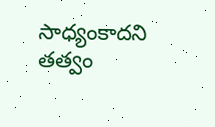సాధ్యంకాదని తత్వం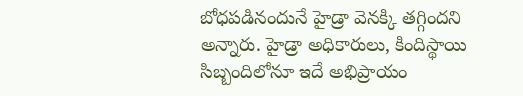బోధపడినందునే హైడ్రా వెనక్కి తగ్గిందని అన్నారు. హైడ్రా అధికారులు, కిందిస్థాయి సిబ్బందిలోనూ ఇదే అభిప్రాయం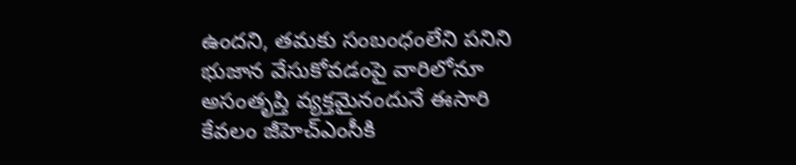ఉందని, తమకు సంబంధంలేని పనిని భుజాన వేసుకోవడంపై వారిలోనూ అసంతృప్తి వ్యక్తమైనందునే ఈసారి కేవలం జీహెచ్ఎంసీకి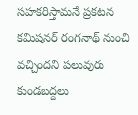సహకరిస్తామనే ప్రకటన కమిషనర్ రంగనాథ్ నుంచి వచ్చిందని పలువురు కుండబద్దలు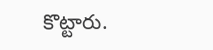కొట్టారు.